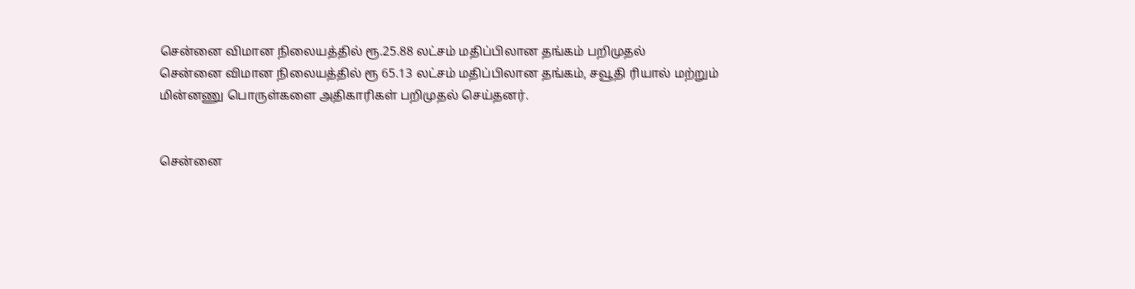சென்னை விமான நிலையத்தில் ரூ.25.88 லட்சம் மதிப்பிலான தங்கம் பறிமுதல்
சென்னை விமான நிலையத்தில் ரூ 65.13 லட்சம் மதிப்பிலான தங்கம், சவூதி ரியால் மற்றும் மின்னணு பொருள்களை அதிகாரிகள் பறிமுதல் செய்தனர்.


சென்னை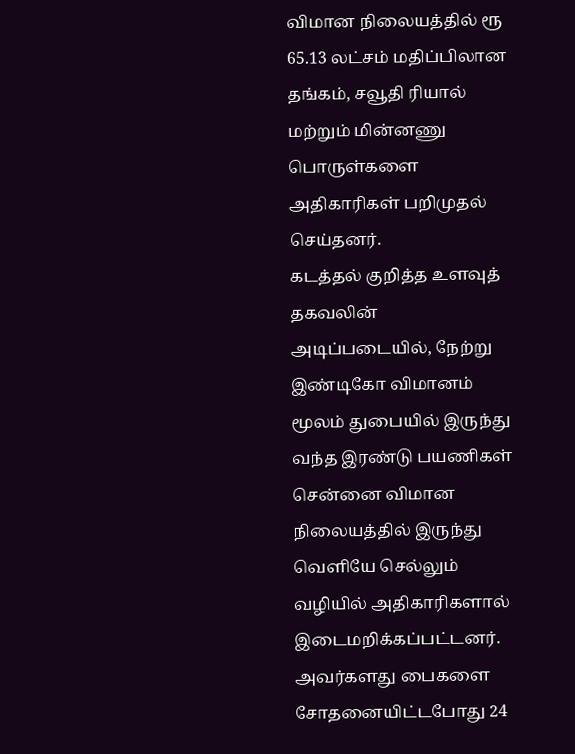விமான நிலையத்தில் ரூ 65.13 லட்சம் மதிப்பிலான தங்கம், சவூதி ரியால் மற்றும் மின்னணு பொருள்களை அதிகாரிகள் பறிமுதல் செய்தனர்.
கடத்தல் குறித்த உளவுத் தகவலின் அடிப்படையில், நேற்று இண்டிகோ விமானம் மூலம் துபையில் இருந்து வந்த இரண்டு பயணிகள் சென்னை விமான நிலையத்தில் இருந்து வெளியே செல்லும் வழியில் அதிகாரிகளால் இடைமறிக்கப்பட்டனர். அவர்களது பைகளை சோதனையிட்டபோது 24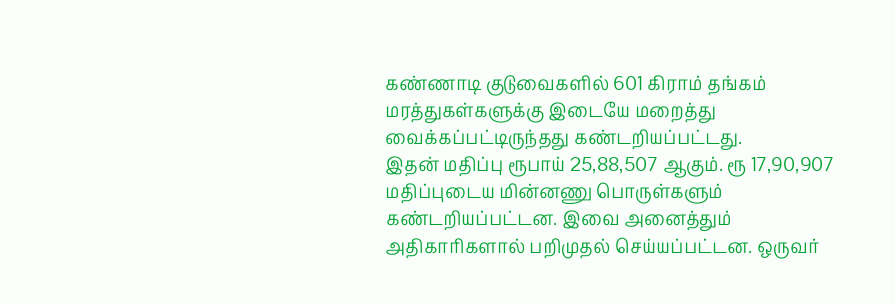கண்ணாடி குடுவைகளில் 601 கிராம் தங்கம் மரத்துகள்களுக்கு இடையே மறைத்து வைக்கப்பட்டிருந்தது கண்டறியப்பட்டது.
இதன் மதிப்பு ரூபாய் 25,88,507 ஆகும். ரூ 17,90,907 மதிப்புடைய மின்னணு பொருள்களும் கண்டறியப்பட்டன. இவை அனைத்தும் அதிகாரிகளால் பறிமுதல் செய்யப்பட்டன. ஒருவர்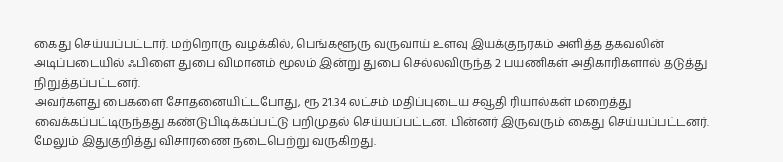கைது செய்யப்பட்டார். மற்றொரு வழக்கில், பெங்களூரு வருவாய் உளவு இயக்குநரகம் அளித்த தகவலின் அடிப்படையில் ஃபிளை துபை விமானம் மூலம் இன்று துபை செல்லவிருந்த 2 பயணிகள் அதிகாரிகளால் தடுத்து நிறுத்தப்பட்டனர்.
அவர்களது பைகளை சோதனையிட்டபோது, ரூ 21.34 லட்சம் மதிப்புடைய சவூதி ரியால்கள் மறைத்து வைக்கப்பட்டிருந்தது கண்டுபிடிக்கப்பட்டு பறிமுதல் செய்யப்பட்டன. பின்னர் இருவரும் கைது செய்யப்பட்டனர். மேலும் இதுகுறித்து விசாரணை நடைபெற்று வருகிறது.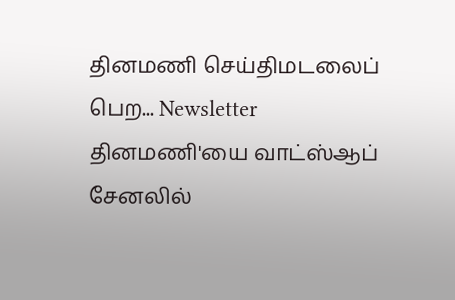தினமணி செய்திமடலைப் பெற... Newsletter
தினமணி'யை வாட்ஸ்ஆப் சேனலில்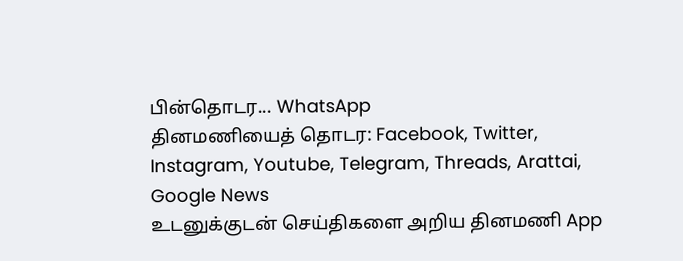பின்தொடர... WhatsApp
தினமணியைத் தொடர: Facebook, Twitter, Instagram, Youtube, Telegram, Threads, Arattai, Google News
உடனுக்குடன் செய்திகளை அறிய தினமணி App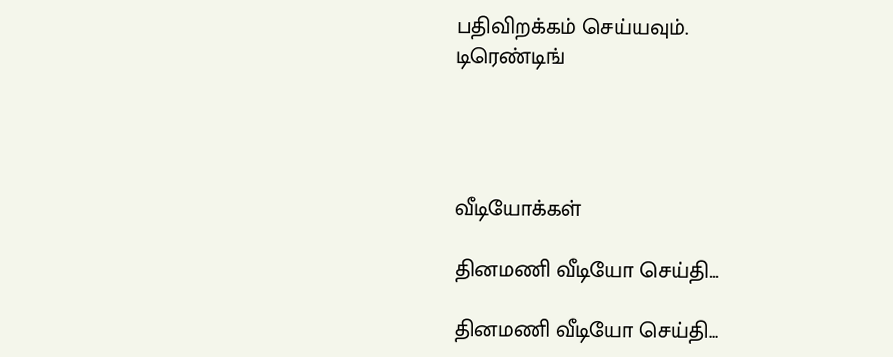பதிவிறக்கம் செய்யவும்.
டிரெண்டிங்




வீடியோக்கள்

தினமணி வீடியோ செய்தி...

தினமணி வீடியோ செய்தி...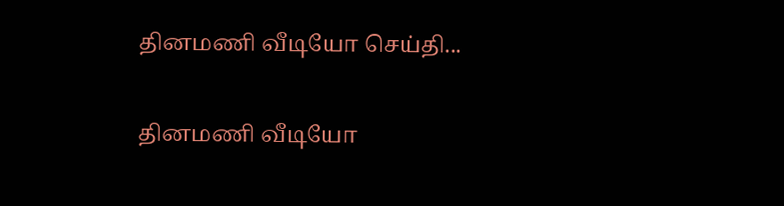தினமணி வீடியோ செய்தி...

தினமணி வீடியோ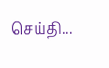செய்தி...